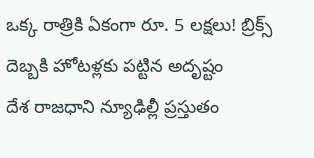ఒక్క రాత్రికి ఏకంగా రూ. 5 లక్షలు! బ్రిక్స్ దెబ్బకి హోటళ్లకు పట్టిన అదృష్టం
దేశ రాజధాని న్యూఢిల్లీ ప్రస్తుతం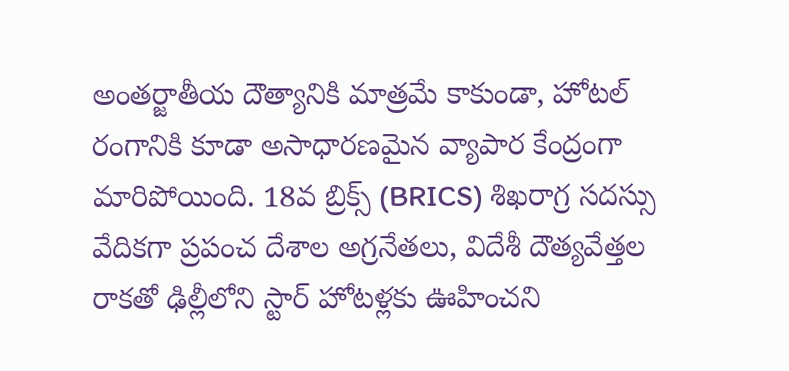అంతర్జాతీయ దౌత్యానికి మాత్రమే కాకుండా, హోటల్ రంగానికి కూడా అసాధారణమైన వ్యాపార కేంద్రంగా మారిపోయింది. 18వ బ్రిక్స్ (BRICS) శిఖరాగ్ర సదస్సు వేదికగా ప్రపంచ దేశాల అగ్రనేతలు, విదేశీ దౌత్యవేత్తల రాకతో ఢిల్లీలోని స్టార్ హోటళ్లకు ఊహించని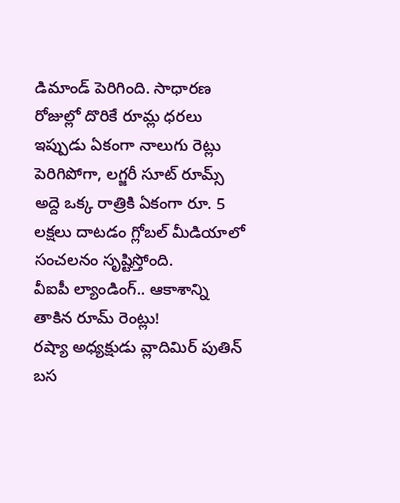డిమాండ్ పెరిగింది. సాధారణ రోజుల్లో దొరికే రూమ్ల ధరలు ఇప్పుడు ఏకంగా నాలుగు రెట్లు పెరిగిపోగా, లగ్జరీ సూట్ రూమ్స్ అద్దె ఒక్క రాత్రికి ఏకంగా రూ. 5 లక్షలు దాటడం గ్లోబల్ మీడియాలో సంచలనం సృష్టిస్తోంది.
వీఐపీ ల్యాండింగ్.. ఆకాశాన్ని తాకిన రూమ్ రెంట్లు!
రష్యా అధ్యక్షుడు వ్లాదిమిర్ పుతిన్ బస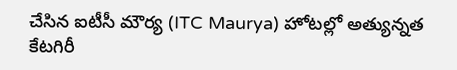చేసిన ఐటీసీ మౌర్య (ITC Maurya) హోటల్లో అత్యున్నత కేటగిరీ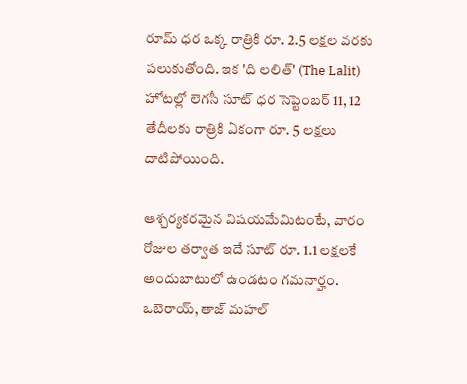రూమ్ ధర ఒక్క రాత్రికి రూ. 2.5 లక్షల వరకు పలుకుతోంది. ఇక 'ది లలిత్' (The Lalit) హోటల్లో లెగసీ సూట్ ధర సెప్టెంబర్ 11, 12 తేదీలకు రాత్రికి ఏకంగా రూ. 5 లక్షలు దాటిపోయింది.

ఆశ్చర్యకరమైన విషయమేమిటంటే, వారం రోజుల తర్వాత ఇదే సూట్ రూ. 1.1 లక్షలకే అందుబాటులో ఉండటం గమనార్హం. ఒబెరాయ్, తాజ్ మహల్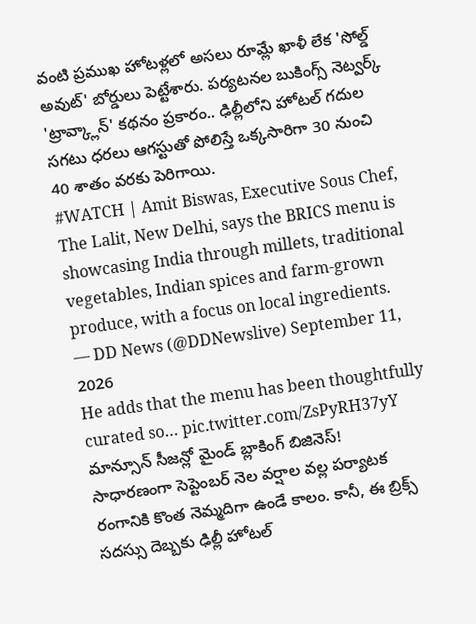వంటి ప్రముఖ హోటళ్లలో అసలు రూమ్లే ఖాళీ లేక 'సోల్డ్ అవుట్' బోర్డులు పెట్టేశారు. పర్యటనల బుకింగ్స్ నెట్వర్క్ 'ట్రావ్క్లాన్' కథనం ప్రకారం.. ఢిల్లీలోని హోటల్ గదుల సగటు ధరలు ఆగస్టుతో పోలిస్తే ఒక్కసారిగా 30 నుంచి 40 శాతం వరకు పెరిగాయి.
#WATCH | Amit Biswas, Executive Sous Chef, The Lalit, New Delhi, says the BRICS menu is showcasing India through millets, traditional vegetables, Indian spices and farm-grown produce, with a focus on local ingredients.
— DD News (@DDNewslive) September 11, 2026
He adds that the menu has been thoughtfully curated so… pic.twitter.com/ZsPyRH37yY
మాన్సూన్ సీజన్లో మైండ్ బ్లాకింగ్ బిజినెస్!
సాధారణంగా సెప్టెంబర్ నెల వర్షాల వల్ల పర్యాటక రంగానికి కొంత నెమ్మదిగా ఉండే కాలం. కానీ, ఈ బ్రిక్స్ సదస్సు దెబ్బకు ఢిల్లీ హోటల్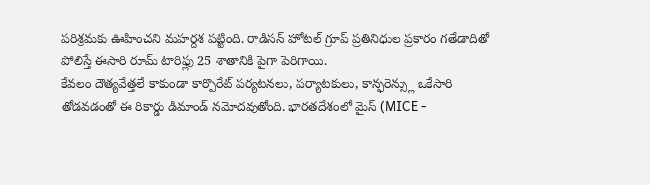పరిశ్రమకు ఊహించని మహర్దశ పట్టింది. రాడిసన్ హోటల్ గ్రూప్ ప్రతినిధుల ప్రకారం గతేడాదితో పోలిస్తే ఈసారి రూమ్ టారిఫ్లు 25 శాతానికి పైగా పెరిగాయి.
కేవలం దౌత్యవేత్తలే కాకుండా కార్పొరేట్ పర్యటనలు, పర్యాటకులు, కాన్ఫరెన్స్లు ఒకేసారి తోడవడంతో ఈ రికార్డు డిమాండ్ నమోదవుతోంది. భారతదేశంలో మైస్ (MICE -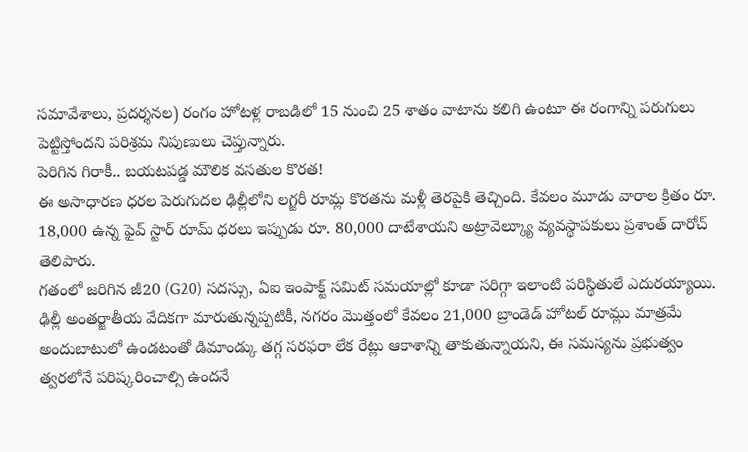సమావేశాలు, ప్రదర్శనల) రంగం హోటళ్ల రాబడిలో 15 నుంచి 25 శాతం వాటాను కలిగి ఉంటూ ఈ రంగాన్ని పరుగులు పెట్టిస్తోందని పరిశ్రమ నిపుణులు చెప్తున్నారు.
పెరిగిన గిరాకీ.. బయటపడ్డ మౌలిక వసతుల కొరత!
ఈ అసాధారణ ధరల పెరుగుదల ఢిల్లీలోని లగ్జరీ రూమ్ల కొరతను మళ్లీ తెరపైకి తెచ్చింది. కేవలం మూడు వారాల క్రితం రూ. 18,000 ఉన్న ఫైవ్ స్టార్ రూమ్ ధరలు ఇప్పుడు రూ. 80,000 దాటేశాయని అట్రావెల్క్యూ వ్యవస్థాపకులు ప్రశాంత్ దారోచ్ తెలిపారు.
గతంలో జరిగిన జీ20 (G20) సదస్సు, ఏఐ ఇంపాక్ట్ సమిట్ సమయాల్లో కూడా సరిగ్గా ఇలాంటి పరిస్థితులే ఎదురయ్యాయి. ఢిల్లీ అంతర్జాతీయ వేదికగా మారుతున్నప్పటికీ, నగరం మొత్తంలో కేవలం 21,000 బ్రాండెడ్ హోటల్ రూమ్లు మాత్రమే అందుబాటులో ఉండటంతో డిమాండ్కు తగ్గ సరఫరా లేక రేట్లు ఆకాశాన్ని తాకుతున్నాయని, ఈ సమస్యను ప్రభుత్వం త్వరలోనే పరిష్కరించాల్సి ఉందనే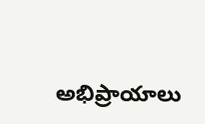అభిప్రాయాలు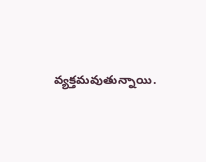వ్యక్తమవుతున్నాయి.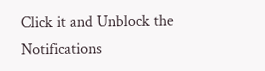Click it and Unblock the Notifications